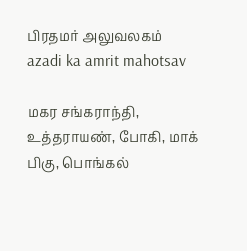பிரதமர் அலுவலகம்
azadi ka amrit mahotsav

மகர சங்கராந்தி, உத்தராயண், போகி, மாக் பிகு, பொங்கல்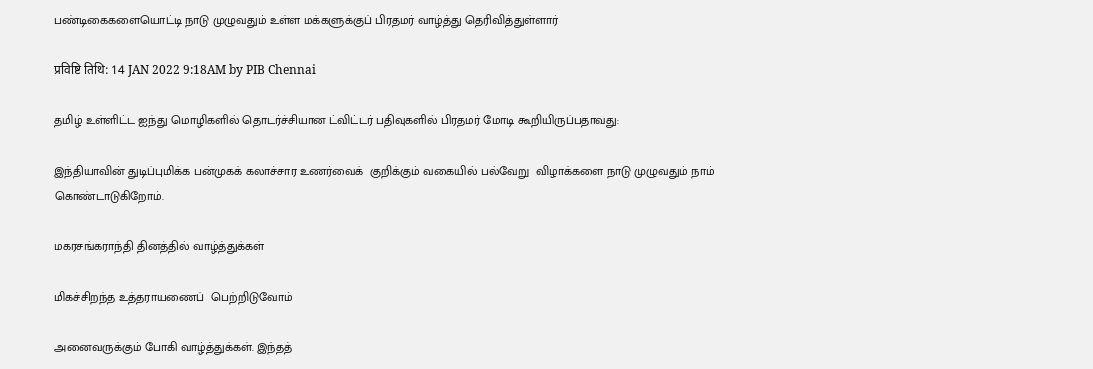பண்டிகைகளையொட்டி நாடு முழுவதும் உள்ள மக்களுக்குப் பிரதமர் வாழ்த்து தெரிவித்துள்ளார்

प्रविष्टि तिथि: 14 JAN 2022 9:18AM by PIB Chennai

தமிழ் உள்ளிட்ட ஐந்து மொழிகளில் தொடர்ச்சியான ட்விட்டர் பதிவுகளில் பிரதமர் மோடி கூறியிருப்பதாவது:

இந்தியாவின் துடிப்புமிக்க பன்முகக் கலாச்சார உணர்வைக்  குறிக்கும் வகையில் பல்வேறு  விழாக்களை நாடு முழுவதும் நாம் கொண்டாடுகிறோம்.

மகரசங்கராந்தி தினத்தில் வாழ்த்துக்கள்

மிகச்சிறந்த உத்தராயணைப்  பெற்றிடுவோம்

அனைவருக்கும் போகி வாழ்த்துக்கள். இந்தத்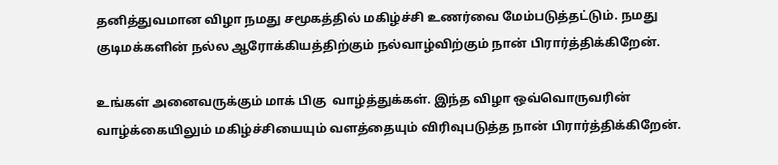தனித்துவமான விழா நமது சமூகத்தில் மகிழ்ச்சி உணர்வை மேம்படுத்தட்டும். நமது குடிமக்களின் நல்ல ஆரோக்கியத்திற்கும் நல்வாழ்விற்கும் நான் பிரார்த்திக்கிறேன்.

உங்கள் அனைவருக்கும் மாக் பிகு  வாழ்த்துக்கள். இந்த விழா ஒவ்வொருவரின் வாழ்க்கையிலும் மகிழ்ச்சியையும் வளத்தையும் விரிவுபடுத்த நான் பிரார்த்திக்கிறேன்.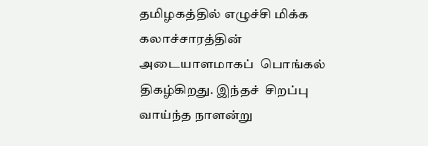தமிழகத்தில் எழுச்சி மிக்க கலாச்சாரத்தின் அடையாளமாகப்  பொங்கல் திகழ்கிறது. இந்தச்  சிறப்பு வாய்ந்த நாளன்று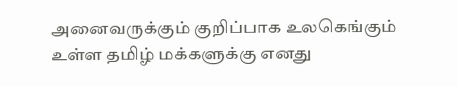அனைவருக்கும் குறிப்பாக உலகெங்கும் உள்ள தமிழ் மக்களுக்கு எனது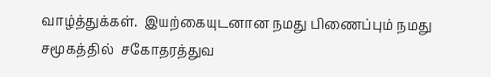வாழ்த்துக்கள்.  இயற்கையுடனான நமது பிணைப்பும் நமது சமூகத்தில்  சகோதரத்துவ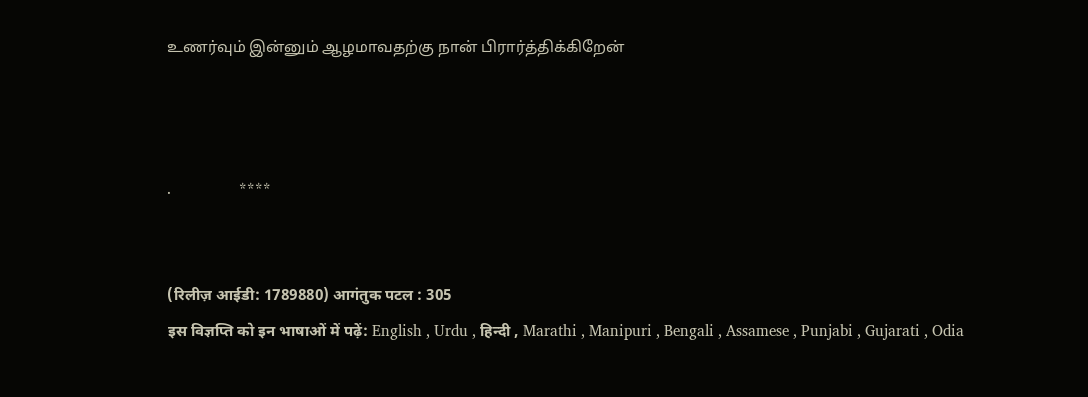உணர்வும் இன்னும் ஆழமாவதற்கு நான் பிரார்த்திக்கிறேன்



.                 ****


(रिलीज़ आईडी: 1789880) आगंतुक पटल : 305
इस विज्ञप्ति को इन भाषाओं में पढ़ें: English , Urdu , हिन्दी , Marathi , Manipuri , Bengali , Assamese , Punjabi , Gujarati , Odia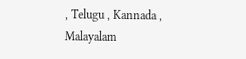, Telugu , Kannada , Malayalam